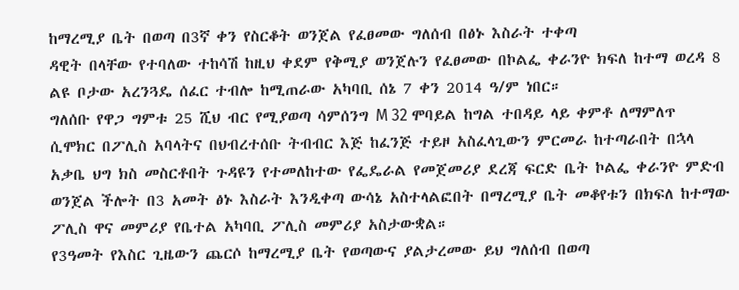ከማረሚያ ቤት በወጣ በ3ኛ ቀን የስርቆት ወንጀል የፈፀመው ግለሰብ በፅኑ እስራት ተቀጣ
ዳዊት በላቸው የተባለው ተከሳሽ ከዚህ ቀደም የቅሚያ ወንጀሉን የፈፀመው በኮልፌ ቀራንዮ ክፍለ ከተማ ወረዳ 8 ልዩ ቦታው አረንጓዴ ሰፈር ተብሎ ከሚጠራው አካባቢ ሰኔ 7 ቀን 2014 ዓ/ም ነበር።
ግለሰቡ የዋጋ ግምቱ 25 ሺህ ብር የሚያወጣ ሳምሰንግ M 32 ሞባይል ከግል ተበዳይ ላይ ቀምቶ ለማምለጥ ሲሞክር በፖሊስ አባላትና በህብረተሰቡ ትብብር እጅ ከፈንጅ ተይዞ አስፈላጊውን ምርመራ ከተጣራበት በኋላ አቃቤ ህግ ክስ መስርቶበት ጉዳዩን የተመለከተው የፌዴራል የመጀመሪያ ደረጃ ፍርድ ቤት ኮልፌ ቀራንዮ ምድብ ወንጀል ችሎት በ3 አመት ፅኑ እስራት እንዲቀጣ ውሳኔ አስተላልፎበት በማረሚያ ቤት መቆየቱን በክፍለ ከተማው ፖሊስ ዋና መምሪያ የቤተል አካባቢ ፖሊስ መምሪያ አስታውቋል።
የ3ዓመት የእስር ጊዜውን ጨርሶ ከማረሚያ ቤት የወጣውና ያልታረመው ይህ ግለሰብ በወጣ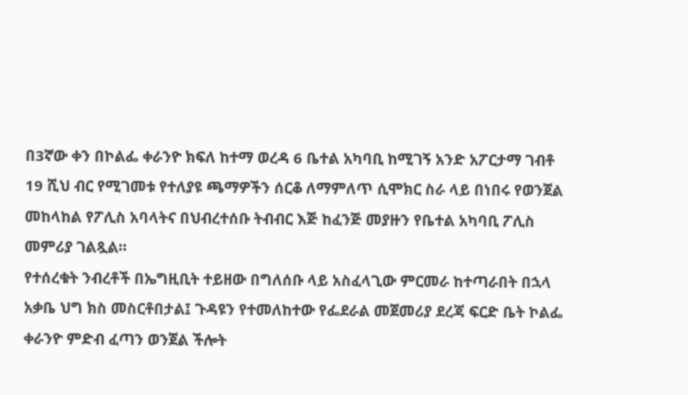በ3ኛው ቀን በኮልፌ ቀራንዮ ክፍለ ከተማ ወረዳ 6 ቤተል አካባቢ ከሚገኝ አንድ አፖርታማ ገብቶ 19 ሺህ ብር የሚገመቱ የተለያዩ ጫማዎችን ሰርቆ ለማምለጥ ሲሞክር ስራ ላይ በነበሩ የወንጀል መከላከል የፖሊስ አባላትና በህብረተሰቡ ትብብር እጅ ከፈንጅ መያዙን የቤተል አካባቢ ፖሊስ መምሪያ ገልጿል።
የተሰረቁት ንብረቶች በኤግዚቢት ተይዘው በግለሰቡ ላይ አስፈላጊው ምርመራ ከተጣራበት በኋላ አቃቤ ህግ ክስ መስርቶበታል፤ ጉዳዩን የተመለከተው የፌደራል መጀመሪያ ደረጃ ፍርድ ቤት ኮልፌ ቀራንዮ ምድብ ፈጣን ወንጀል ችሎት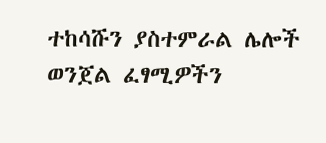ተከሳሹን ያስተምራል ሌሎች ወንጀል ፈፃሚዎችን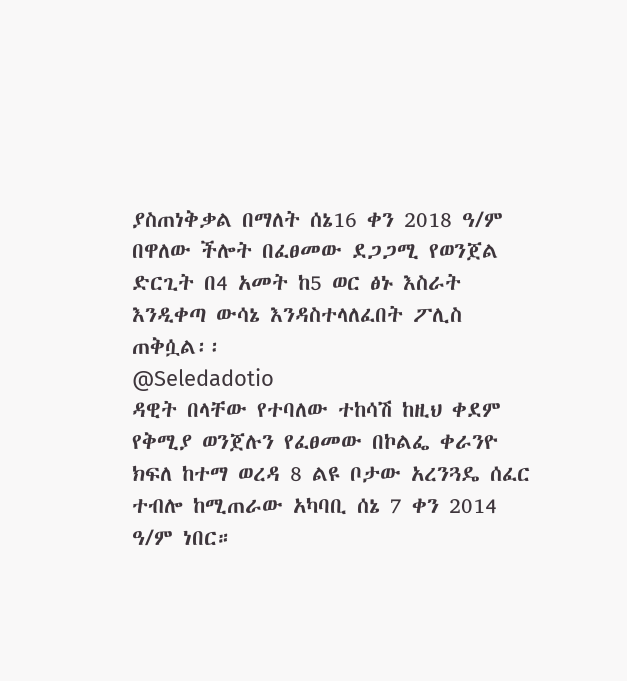ያስጠነቅቃል በማለት ሰኔ16 ቀን 2018 ዓ/ም በዋለው ችሎት በፈፀመው ደጋጋሚ የወንጀል ድርጊት በ4 አመት ከ5 ወር ፅኑ እስራት እንዲቀጣ ውሳኔ እንዳስተላለፈበት ፖሊስ ጠቅሷል፡፡
@Seledadotio
ዳዊት በላቸው የተባለው ተከሳሽ ከዚህ ቀደም የቅሚያ ወንጀሉን የፈፀመው በኮልፌ ቀራንዮ ክፍለ ከተማ ወረዳ 8 ልዩ ቦታው አረንጓዴ ሰፈር ተብሎ ከሚጠራው አካባቢ ሰኔ 7 ቀን 2014 ዓ/ም ነበር።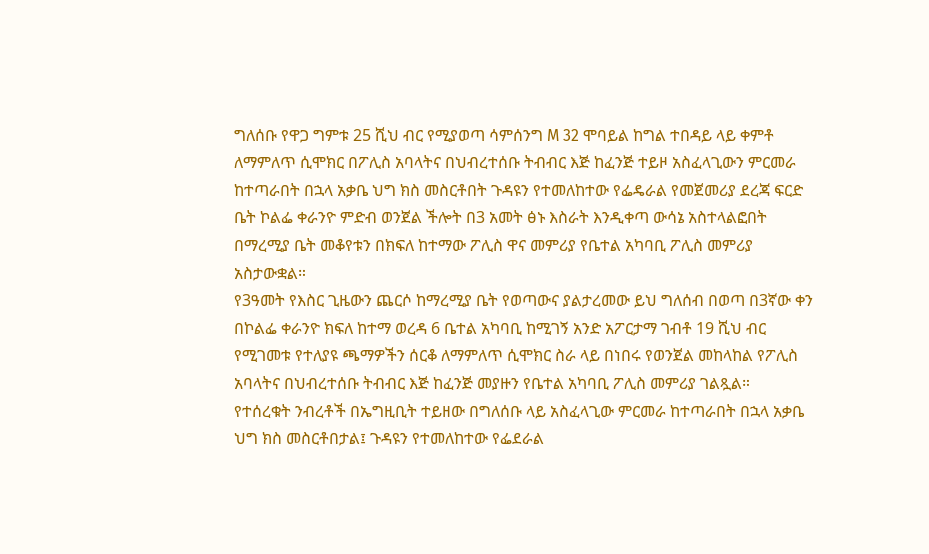ግለሰቡ የዋጋ ግምቱ 25 ሺህ ብር የሚያወጣ ሳምሰንግ M 32 ሞባይል ከግል ተበዳይ ላይ ቀምቶ ለማምለጥ ሲሞክር በፖሊስ አባላትና በህብረተሰቡ ትብብር እጅ ከፈንጅ ተይዞ አስፈላጊውን ምርመራ ከተጣራበት በኋላ አቃቤ ህግ ክስ መስርቶበት ጉዳዩን የተመለከተው የፌዴራል የመጀመሪያ ደረጃ ፍርድ ቤት ኮልፌ ቀራንዮ ምድብ ወንጀል ችሎት በ3 አመት ፅኑ እስራት እንዲቀጣ ውሳኔ አስተላልፎበት በማረሚያ ቤት መቆየቱን በክፍለ ከተማው ፖሊስ ዋና መምሪያ የቤተል አካባቢ ፖሊስ መምሪያ አስታውቋል።
የ3ዓመት የእስር ጊዜውን ጨርሶ ከማረሚያ ቤት የወጣውና ያልታረመው ይህ ግለሰብ በወጣ በ3ኛው ቀን በኮልፌ ቀራንዮ ክፍለ ከተማ ወረዳ 6 ቤተል አካባቢ ከሚገኝ አንድ አፖርታማ ገብቶ 19 ሺህ ብር የሚገመቱ የተለያዩ ጫማዎችን ሰርቆ ለማምለጥ ሲሞክር ስራ ላይ በነበሩ የወንጀል መከላከል የፖሊስ አባላትና በህብረተሰቡ ትብብር እጅ ከፈንጅ መያዙን የቤተል አካባቢ ፖሊስ መምሪያ ገልጿል።
የተሰረቁት ንብረቶች በኤግዚቢት ተይዘው በግለሰቡ ላይ አስፈላጊው ምርመራ ከተጣራበት በኋላ አቃቤ ህግ ክስ መስርቶበታል፤ ጉዳዩን የተመለከተው የፌደራል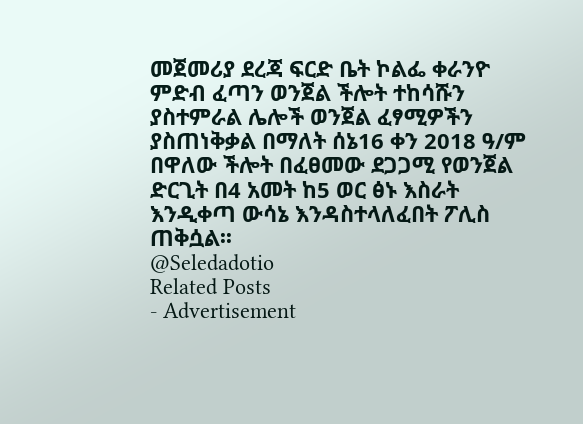መጀመሪያ ደረጃ ፍርድ ቤት ኮልፌ ቀራንዮ ምድብ ፈጣን ወንጀል ችሎት ተከሳሹን ያስተምራል ሌሎች ወንጀል ፈፃሚዎችን ያስጠነቅቃል በማለት ሰኔ16 ቀን 2018 ዓ/ም በዋለው ችሎት በፈፀመው ደጋጋሚ የወንጀል ድርጊት በ4 አመት ከ5 ወር ፅኑ እስራት እንዲቀጣ ውሳኔ እንዳስተላለፈበት ፖሊስ ጠቅሷል፡፡
@Seledadotio
Related Posts
- Advertisement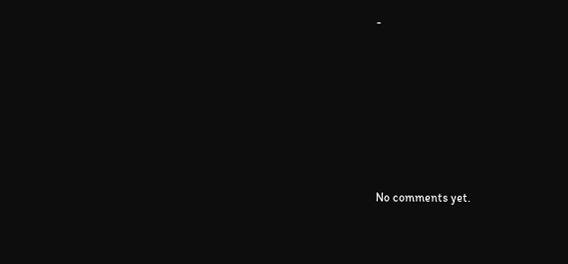-









No comments yet.